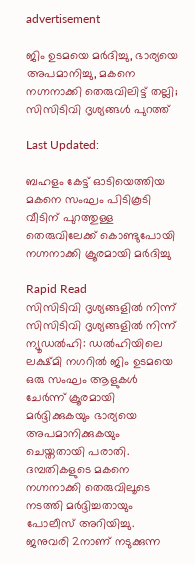advertisement

ജിം ഉടമയെ മർദിച്ചു, ഭാര്യയെ അപമാനിച്ചു, മകനെ നഗ്നനാക്കി തെരുവിലിട്ട് തല്ലി; സിസിടിവി ദൃശ്യങ്ങൾ പുറത്ത്

Last Updated:

ബഹളം കേട്ട് ഓടിയെത്തിയ മകനെ സംഘം പിടികൂടി വീടിന് പുറത്തുള്ള തെരുവിലേക്ക് കൊണ്ടുപോയി നഗ്നനാക്കി ക്രൂരമായി മർദിച്ചു

Rapid Read
സിസിടിവി ദൃശ്യങ്ങളിൽ‌ നിന്ന്
സിസിടിവി ദൃശ്യങ്ങളിൽ‌ നിന്ന്
ന്യൂഡൽഹി: ഡൽഹിയിലെ ലക്ഷ്മി നഗറിൽ ജിം ഉടമയെ ഒരു സംഘം ആളുകൾ ചേർന്ന് ക്രൂരമായി മർദ്ദിക്കുകയും ഭാര്യയെ അപമാനിക്കുകയും ചെയ്തതായി പരാതി. ദമ്പതികളുടെ മകനെ നഗ്നനാക്കി തെരുവിലൂടെ നടത്തി മർദ്ദിച്ചതായും പോലീസ് അറിയിച്ചു. ജനുവരി 2നാണ് നടുക്കുന്ന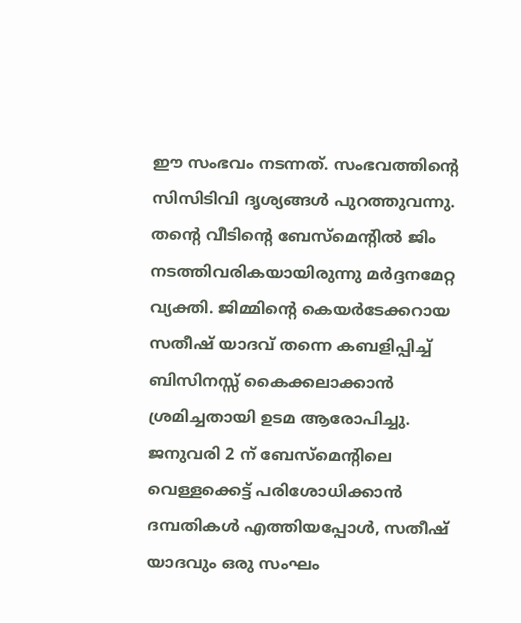ഈ സംഭവം നടന്നത്. സംഭവത്തിന്റെ സിസിടിവി ദൃശ്യങ്ങൾ പുറത്തുവന്നു.
തന്റെ വീടിന്റെ ബേസ്‌മെന്റിൽ ജിം നടത്തിവരികയായിരുന്നു മർദ്ദനമേറ്റ വ്യക്തി. ജിമ്മിന്റെ കെയർടേക്കറായ സതീഷ് യാദവ് തന്നെ കബളിപ്പിച്ച് ബിസിനസ്സ് കൈക്കലാക്കാൻ ശ്രമിച്ചതായി ഉടമ ആരോപിച്ചു. ജനുവരി 2 ന് ബേസ്‌മെന്റിലെ വെള്ളക്കെട്ട് പരിശോധിക്കാൻ ദമ്പതികൾ എത്തിയപ്പോൾ, സതീഷ് യാദവും ഒരു സംഘം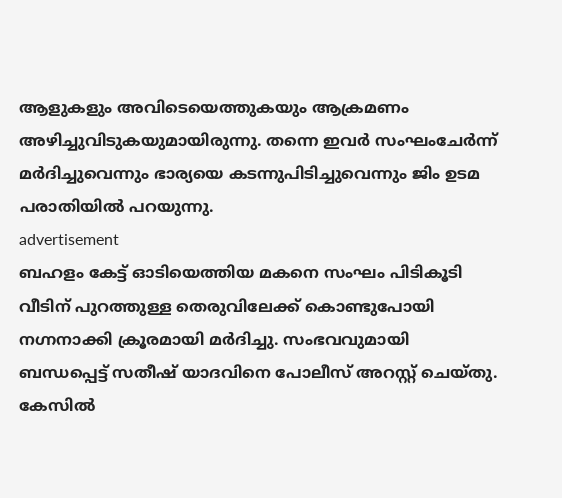ആളുകളും അവിടെയെത്തുകയും ആക്രമണം അഴിച്ചുവിടുകയുമായിരുന്നു. തന്നെ ഇവർ സംഘംചേർന്ന് മർദിച്ചുവെന്നും ഭാര്യയെ കടന്നുപിടിച്ചുവെന്നും ജിം ഉടമ പരാതിയിൽ പറയുന്നു.
advertisement
ബഹളം കേട്ട് ഓടിയെത്തിയ മകനെ സംഘം പിടികൂടി വീടിന് പുറത്തുള്ള തെരുവിലേക്ക് കൊണ്ടുപോയി നഗ്നനാക്കി ക്രൂരമായി മർദിച്ചു. സംഭവവുമായി ബന്ധപ്പെട്ട് സതീഷ് യാദവിനെ പോലീസ് അറസ്റ്റ് ചെയ്തു. കേസിൽ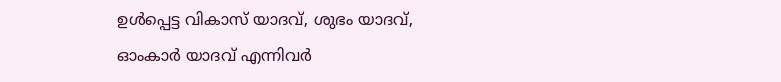ഉൾപ്പെട്ട വികാസ് യാദവ്, ശുഭം യാദവ്, ഓംകാർ യാദവ് എന്നിവർ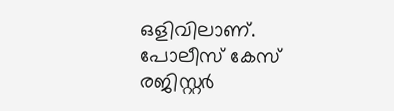ഒളിവിലാണ്. പോലീസ് കേസ് രജിസ്റ്റർ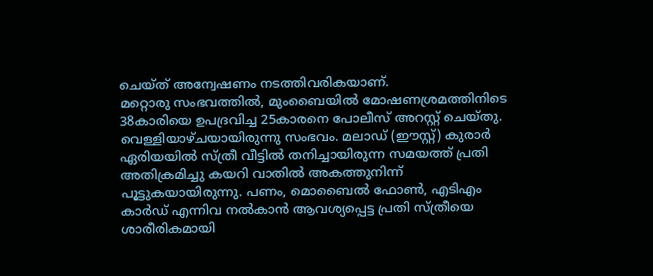ചെയ്ത് അന്വേഷണം നടത്തിവരികയാണ്.
മറ്റൊരു സംഭവത്തിൽ, മുംബൈയിൽ മോഷണശ്രമത്തിനിടെ 38കാരിയെ ഉപദ്രവിച്ച 25കാരനെ പോലീസ് അറസ്റ്റ് ചെയ്തു. വെള്ളിയാഴ്ചയായിരുന്നു സംഭവം. മലാഡ് (ഈസ്റ്റ്) കുരാർ ഏരിയയിൽ സ്ത്രീ വീട്ടിൽ തനിച്ചായിരുന്ന സമയത്ത് പ്രതി അതിക്രമിച്ചു കയറി വാതിൽ അകത്തുനിന്ന് പൂട്ടുകയായിരുന്നു. പണം, മൊബൈൽ ഫോൺ, എടിഎം കാർഡ് എന്നിവ നൽകാൻ ആവശ്യപ്പെട്ട പ്രതി സ്ത്രീയെ ശാരീരികമായി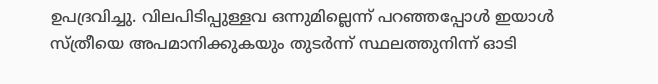ഉപദ്രവിച്ചു. വിലപിടിപ്പുള്ളവ ഒന്നുമില്ലെന്ന് പറഞ്ഞപ്പോൾ ഇയാൾ സ്ത്രീയെ അപമാനിക്കുകയും തുടർന്ന് സ്ഥലത്തുനിന്ന് ഓടി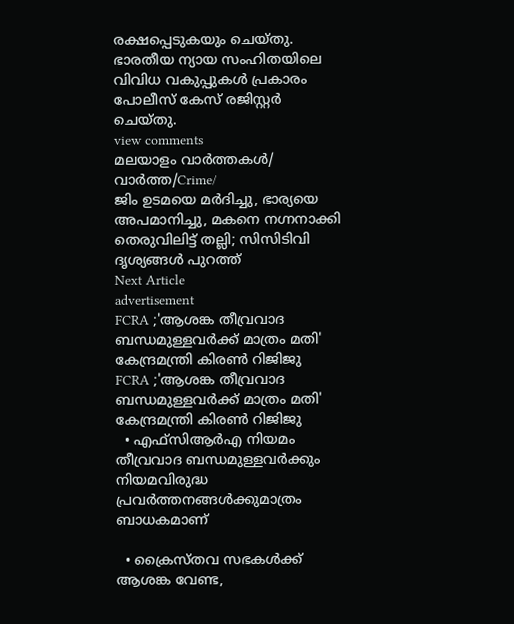രക്ഷപ്പെടുകയും ചെയ്തു. ഭാരതീയ ന്യായ സംഹിതയിലെ വിവിധ വകുപ്പുകൾ പ്രകാരം പോലീസ് കേസ് രജിസ്റ്റർ ചെയ്തു.
view comments
മലയാളം വാർത്തകൾ/ വാർത്ത/Crime/
ജിം ഉടമയെ മർദിച്ചു, ഭാര്യയെ അപമാനിച്ചു, മകനെ നഗ്നനാക്കി തെരുവിലിട്ട് തല്ലി; സിസിടിവി ദൃശ്യങ്ങൾ പുറത്ത്
Next Article
advertisement
FCRA ;'ആശങ്ക തീവ്രവാദ ബന്ധമുള്ളവർക്ക് മാത്രം മതി' കേന്ദ്രമന്ത്രി കിരണ്‍ റിജിജു
FCRA ;'ആശങ്ക തീവ്രവാദ ബന്ധമുള്ളവർക്ക് മാത്രം മതി' കേന്ദ്രമന്ത്രി കിരണ്‍ റിജിജു
  • എഫ്‌സിആർഎ നിയമം തീവ്രവാദ ബന്ധമുള്ളവർക്കും നിയമവിരുദ്ധ പ്രവർത്തനങ്ങൾക്കുമാത്രം ബാധകമാണ്

  • ക്രൈസ്തവ സഭകൾക്ക് ആശങ്ക വേണ്ട,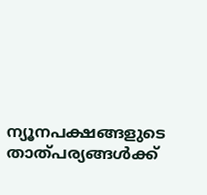ന്യൂനപക്ഷങ്ങളുടെ താത്പര്യങ്ങൾക്ക്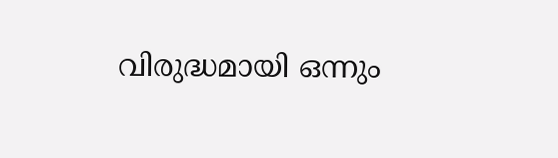വിരുദ്ധമായി ഒന്നും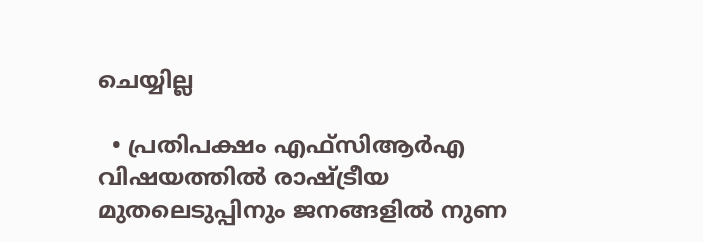ചെയ്യില്ല

  • പ്രതിപക്ഷം എഫ്‌സിആർഎ വിഷയത്തിൽ രാഷ്ട്രീയ മുതലെടുപ്പിനും ജനങ്ങളിൽ നുണ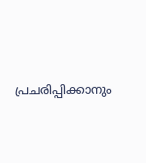പ്രചരിപ്പിക്കാനും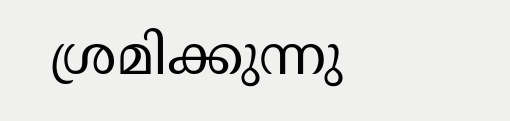ശ്രമിക്കുന്നു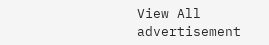View All
advertisement